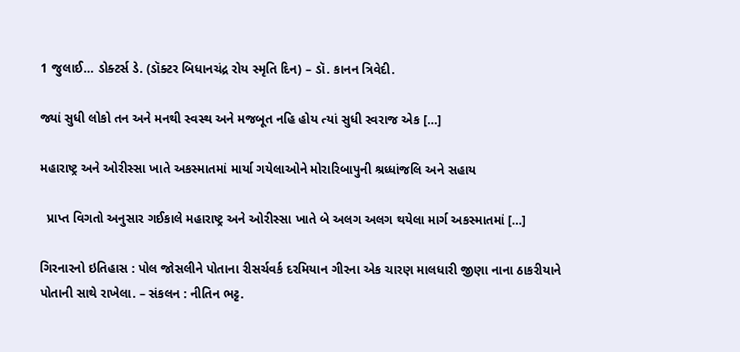1 જુલાઈ… ડોક્ટર્સ ડે. (ડૉક્ટર બિધાનચંદ્ર રોય સ્મૃતિ દિન) – ડૉ. કાનન ત્રિવેદી.

જ્યાં સુધી લોકો તન અને મનથી સ્વસ્થ અને મજબૂત નહિ હોય ત્યાં સુધી સ્વરાજ એક […]

મહારાષ્ટ્ર અને ઓરીસ્સા ખાતે અકસ્માતમાં માર્યા ગયેલાઓને મોરારિબાપુની શ્રધ્ધાંજલિ અને સહાય

  પ્રાપ્ત વિગતો અનુસાર ગઈકાલે મહારાષ્ટ્ર અને ઓરીસ્સા ખાતે બે અલગ અલગ થયેલા માર્ગ અકસ્માતમાં […]

ગિરનારનો ઇતિહાસ : પોલ જોસલીને પોતાના રીસર્ચવર્ક દરમિયાન ગીરના એક ચારણ માલધારી જીણા નાના ઠાકરીયાને પોતાની સાથે રાખેલા. – સંકલન : નીતિન ભટ્ટ.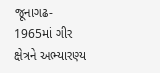જૂનાગઢ- 1965માં ગીર ક્ષેત્રને અભ્યારણ્ય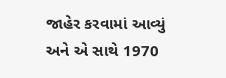જાહેર કરવામાં આવ્યું અને એ સાથે 1970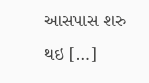આસપાસ શરુ થઇ […]